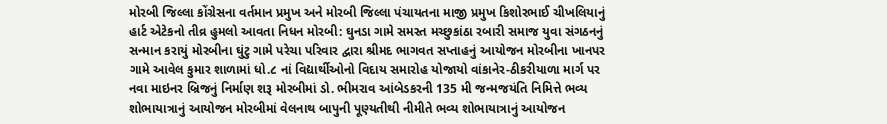મોરબી જિલ્લા કોંગ્રેસના વર્તમાન પ્રમુખ અને મોરબી જિલ્લા પંચાયતના માજી પ્રમુખ કિશોરભાઈ ચીખલિયાનું હાર્ટ એટેકનો તીવ્ર હુમલો આવતા નિધન મોરબી: ઘુનડા ગામે સમસ્ત મચ્છુકાંઠા રબારી સમાજ યુવા સંગઠનનું સન્માન કરાયું મોરબીના ઘુંટુ ગામે પરેચા પરિવાર દ્વારા શ્રીમદ ભાગવત સપ્તાહનું આયોજન મોરબીના ખાનપર ગામે આવેલ કુમાર શાળામાં ધો.૮ નાં વિદ્યાર્થીઓનો વિદાય સમારોહ યોજાયો વાંકાનેર-ઠીકરીયાળા માર્ગ પર નવા માઇનર બ્રિજનું નિર્માણ શરૂ મોરબીમાં ડો. ભીમરાવ આંબેડકરની 135 મી જન્મજયંતિ નિમિત્તે ભવ્ય શોભાયાત્રાનું આયોજન મોરબીમાં વેલનાથ બાપુની પૂણ્યતીથી નીમીતે ભવ્ય શોભાયાત્રાનું આયોજન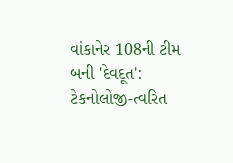વાંકાનેર 108ની ટીમ બની 'દેવદૂત': ટેકનોલોજી-ત્વરિત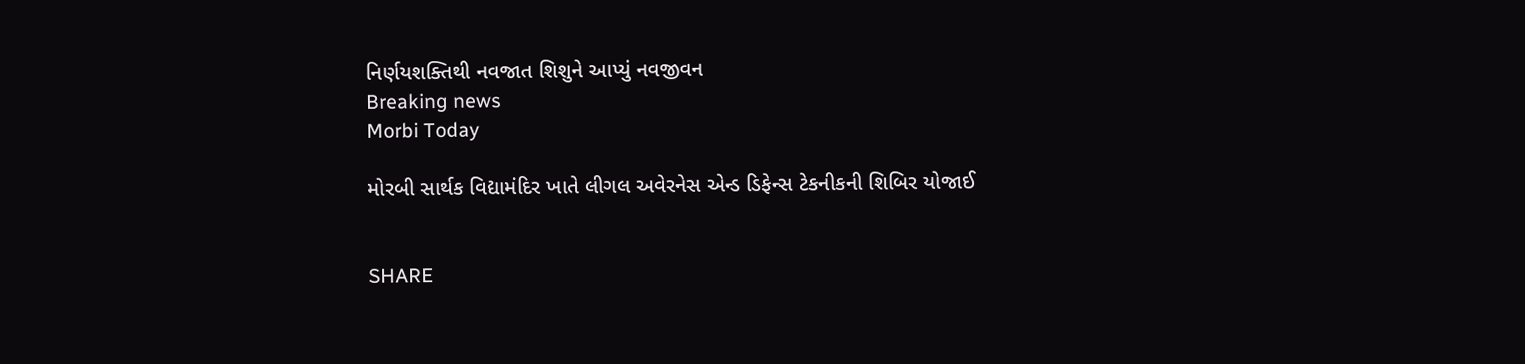નિર્ણયશક્તિથી નવજાત શિશુને આપ્યું નવજીવન
Breaking news
Morbi Today

મોરબી સાર્થક વિદ્યામંદિર ખાતે લીગલ અવેરનેસ એન્ડ ડિફેન્સ ટેકનીકની શિબિર યોજાઈ


SHARE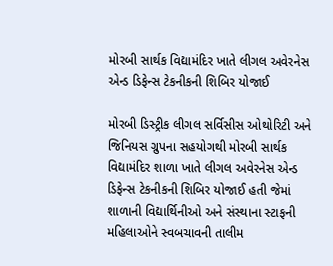મોરબી સાર્થક વિદ્યામંદિર ખાતે લીગલ અવેરનેસ એન્ડ ડિફેન્સ ટેકનીકની શિબિર યોજાઈ

મોરબી ડિસ્ટ્રીક લીગલ સર્વિસીસ ઓથોરિટી અને જિનિયસ ગ્રુપના સહયોગથી મોરબી સાર્થક વિદ્યામંદિર શાળા ખાતે લીગલ અવેરનેસ એન્ડ ડિફેન્સ ટેકનીકની શિબિર યોજાઈ હતી જેમાં શાળાની વિદ્યાર્થિનીઓ અને સંસ્થાના સ્ટાફની મહિલાઓને સ્વબચાવની તાલીમ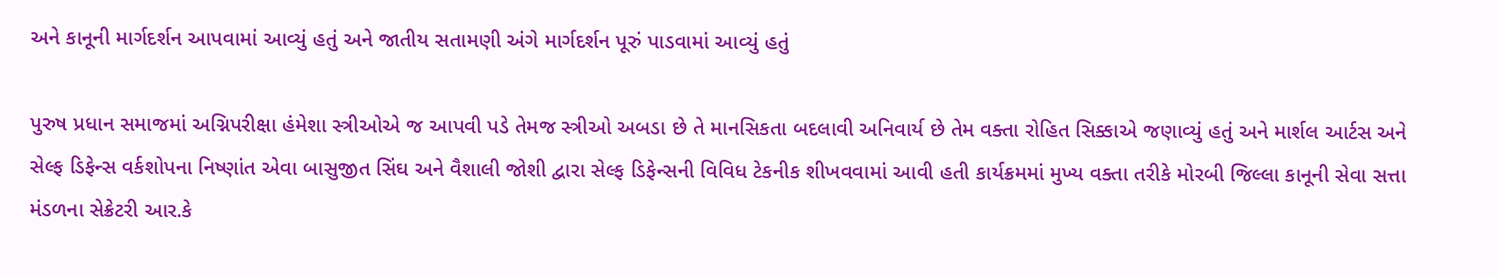અને કાનૂની માર્ગદર્શન આપવામાં આવ્યું હતું અને જાતીય સતામણી અંગે માર્ગદર્શન પૂરું પાડવામાં આવ્યું હતું

પુરુષ પ્રધાન સમાજમાં અગ્નિપરીક્ષા હંમેશા સ્ત્રીઓએ જ આપવી પડે તેમજ સ્ત્રીઓ અબડા છે તે માનસિકતા બદલાવી અનિવાર્ય છે તેમ વક્તા રોહિત સિક્કાએ જણાવ્યું હતું અને માર્શલ આર્ટસ અને સેલ્ફ ડિફેન્સ વર્કશોપના નિષ્ણાંત એવા બાસુજીત સિંઘ અને વૈશાલી જોશી દ્વારા સેલ્ફ ડિફેન્સની વિવિધ ટેકનીક શીખવવામાં આવી હતી કાર્યક્રમમાં મુખ્ય વક્તા તરીકે મોરબી જિલ્લા કાનૂની સેવા સત્તા મંડળના સેક્રેટરી આર.કે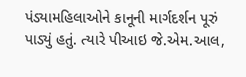પંડ્યામહિલાઓને કાનૂની માર્ગદર્શન પૂરું પાડ્યું હતું. ત્યારે પીઆઇ જે.એમ.આલ,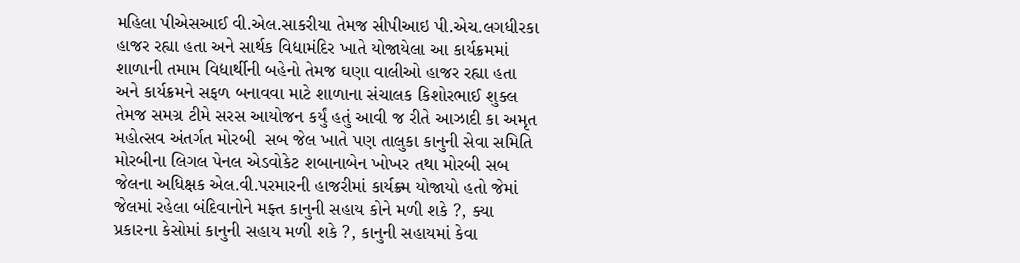મહિલા પીએસઆઈ વી.એલ.સાકરીયા તેમજ સીપીઆઇ પી.એચ.લગધીરકા હાજર રહ્યા હતા અને સાર્થક વિદ્યામંદિર ખાતે યોજાયેલા આ કાર્યક્રમમાં શાળાની તમામ વિદ્યાર્થીની બહેનો તેમજ ઘણા વાલીઓ હાજર રહ્યા હતા અને કાર્યક્રમને સફળ બનાવવા માટે શાળાના સંચાલક કિશોરભાઈ શુક્લ તેમજ સમગ્ર ટીમે સરસ આયોજન કર્યું હતું આવી જ રીતે આઝાદી કા અમૃત મહોત્સવ અંતર્ગત મોરબી  સબ જેલ ખાતે પણ તાલુકા કાનુની સેવા સમિતિ મોરબીના લિગલ પેનલ એડવોકેટ શબાનાબેન ખોખર તથા મોરબી સબ જેલના અધિક્ષક એલ.વી.પરમારની હાજરીમાં કાર્યક્ર્મ યોજાયો હતો જેમાં જેલમાં રહેલા બંદિવાનોને મફ્ત કાનુની સહાય કોને મળી શકે ?, ક્યા પ્રકારના કેસોમાં કાનુની સહાય મળી શકે ?, કાનુની સહાયમાં કેવા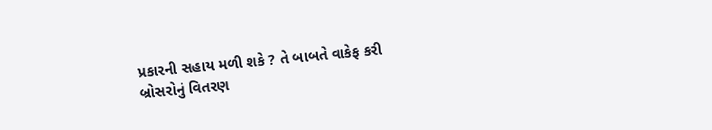પ્રકારની સહાય મળી શકે ? તે બાબતે વાકેફ કરી બ્રોસરોનું વિતરણ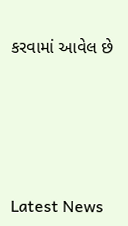કરવામાં આવેલ છે






Latest News